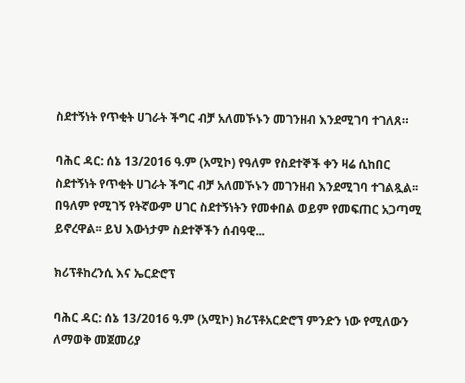ስደተኝነት የጥቂት ሀገራት ችግር ብቻ አለመኾኑን መገንዘብ እንደሚገባ ተገለጸ።

ባሕር ዳር: ሰኔ 13/2016 ዓ.ም (አሚኮ) የዓለም የስደተኞች ቀን ዛሬ ሲከበር ስደተኝነት የጥቂት ሀገራት ችግር ብቻ አለመኾኑን መገንዘብ እንደሚገባ ተገልጿል፡፡ በዓለም የሚገኝ የትኛውም ሀገር ስደተኝነትን የመቀበል ወይም የመፍጠር አጋጣሚ ይኖረዋል፡፡ ይህ እውነታም ስደተኞችን ሰብዓዊ...

ክሪፕቶከረንሲ እና ኤርድሮፕ

ባሕር ዳር: ሰኔ 13/2016 ዓ.ም (አሚኮ) ክሪፕቶአርድሮኘ ምንድን ነው የሚለውን ለማወቅ መጀመሪያ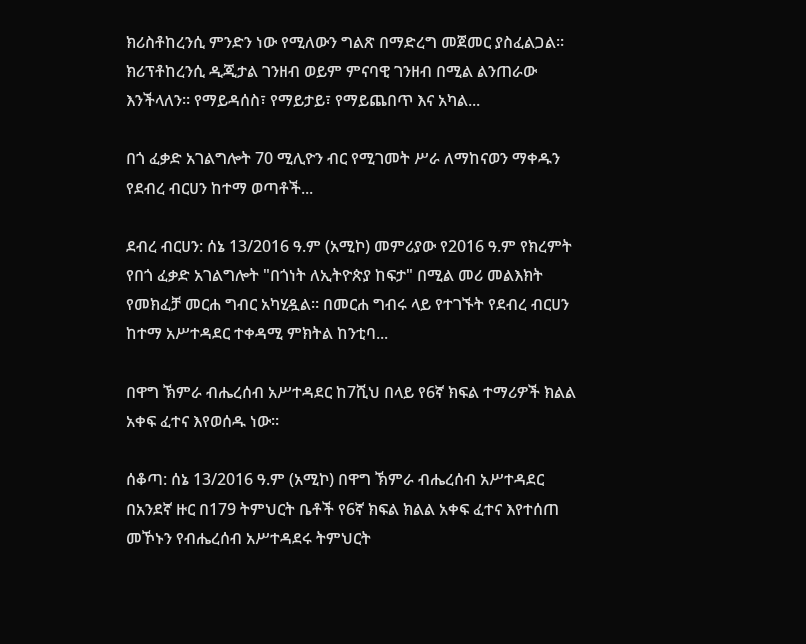ክሪስቶከረንሲ ምንድን ነው የሚለውን ግልጽ በማድረግ መጀመር ያስፈልጋል። ክሪፕቶከረንሲ ዲጂታል ገንዘብ ወይም ምናባዊ ገንዘብ በሚል ልንጠራው እንችላለን። የማይዳሰስ፣ የማይታይ፣ የማይጨበጥ እና አካል...

በጎ ፈቃድ አገልግሎት 70 ሚሊዮን ብር የሚገመት ሥራ ለማከናወን ማቀዱን የደብረ ብርሀን ከተማ ወጣቶች...

ደብረ ብርሀን: ሰኔ 13/2016 ዓ.ም (አሚኮ) መምሪያው የ2016 ዓ.ም የክረምት የበጎ ፈቃድ አገልግሎት "በጎነት ለኢትዮጵያ ከፍታ" በሚል መሪ መልእክት የመክፈቻ መርሐ ግብር አካሂዷል። በመርሐ ግብሩ ላይ የተገኙት የደብረ ብርሀን ከተማ አሥተዳደር ተቀዳሚ ምክትል ከንቲባ...

በዋግ ኽምራ ብሔረሰብ አሥተዳደር ከ7ሺህ በላይ የ6ኛ ክፍል ተማሪዎች ክልል አቀፍ ፈተና እየወሰዱ ነው።

ሰቆጣ: ሰኔ 13/2016 ዓ.ም (አሚኮ) በዋግ ኽምራ ብሔረሰብ አሥተዳደር በአንደኛ ዙር በ179 ትምህርት ቤቶች የ6ኛ ክፍል ክልል አቀፍ ፈተና እየተሰጠ መኾኑን የብሔረሰብ አሥተዳደሩ ትምህርት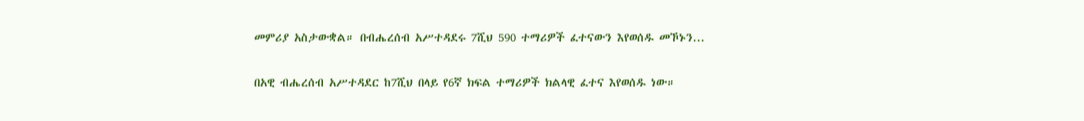መምሪያ አስታውቋል። በብሔረሰብ አሥተዳደሩ 7ሺህ 590 ተማሪዎች ፈተናውን እየወሰዱ መኾኑን...

በአዊ ብሔረሰብ አሥተዳደር ከ7ሺህ በላይ የ6ኛ ክፍል ተማሪዎች ክልላዊ ፈተና እየወሰዱ ነው።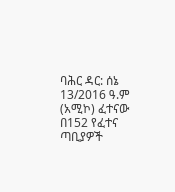ባሕር ዳር: ሰኔ 13/2016 ዓ.ም (አሚኮ) ፈተናው በ152 የፈተና ጣቢያዎች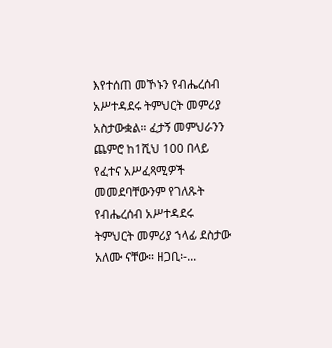እየተሰጠ መኾኑን የብሔረሰብ አሥተዳደሩ ትምህርት መምሪያ አስታውቋል። ፈታኝ መምህራንን ጨምሮ ከ1ሺህ 100 በላይ የፈተና አሥፈጻሚዎች መመደባቸውንም የገለጹት የብሔረሰብ አሥተዳደሩ ትምህርት መምሪያ ኀላፊ ደስታው አለሙ ናቸው። ዘጋቢ፡-...